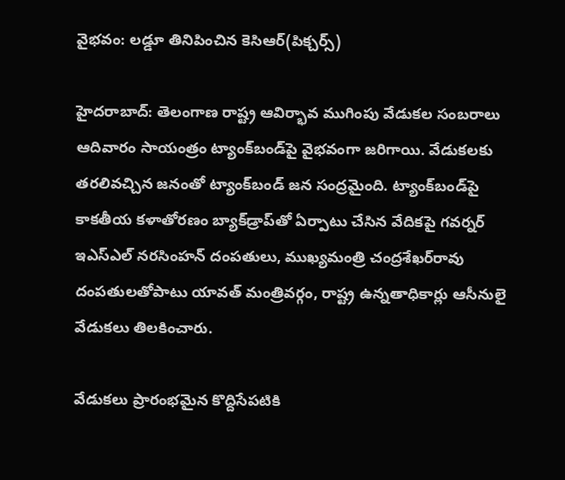వైభవం: లడ్డూ తినిపించిన కెసిఆర్(పిక్చర్స్)

హైదరాబాద్: తెలంగాణ రాష్ట్ర ఆవిర్భావ ముగింపు వేడుకల సంబరాలు ఆదివారం సాయంత్రం ట్యాంక్‌బండ్‌పై వైభవంగా జరిగాయి. వేడుకలకు తరలివచ్చిన జనంతో ట్యాంక్‌బండ్ జన సంద్రమైంది. ట్యాంక్‌బండ్‌పై కాకతీయ కళాతోరణం బ్యాక్‌డ్రాప్‌తో ఏర్పాటు చేసిన వేదికపై గవర్నర్ ఇఎస్‌ఎల్ నరసింహన్ దంపతులు, ముఖ్యమంత్రి చంద్రశేఖర్‌రావు దంపతులతోపాటు యావత్ మంత్రివర్గం, రాష్ట్ర ఉన్నతాధికార్లు ఆసీనులై వేడుకలు తిలకించారు.

వేడుకలు ప్రారంభమైన కొద్దిసేపటికి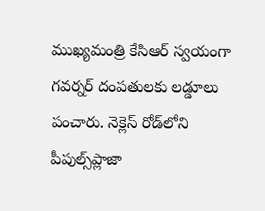ముఖ్యమంత్రి కేసిఆర్ స్వయంగా గవర్నర్ దంపతులకు లడ్డూలు పంచారు. నెక్లెస్ రోడ్‌లోని పీపుల్స్‌ప్లాజా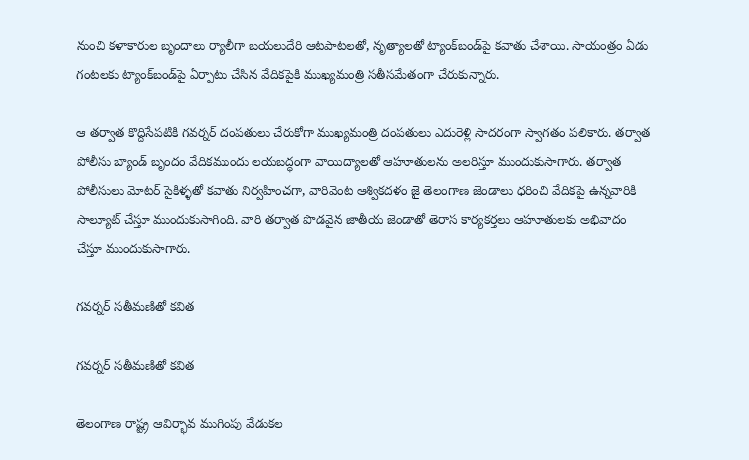నుంచి కళాకారుల బృందాలు ర్యాలీగా బయలుదేరి ఆటపాటలతో, నృత్యాలతో ట్యాంక్‌బండ్‌పై కవాతు చేశాయి. సాయంత్రం ఏడు గంటలకు ట్యాంక్‌బండ్‌పై ఏర్పాటు చేసిన వేదికపైకి ముఖ్యమంత్రి సతీసమేతంగా చేరుకున్నారు.

ఆ తర్వాత కొద్దిసేపటికి గవర్నర్ దంపతులు చేరుకోగా ముఖ్యమంత్రి దంపతులు ఎదురెళ్లి సాదరంగా స్వాగతం పలికారు. తర్వాత పోలీసు బ్యాండ్ బృందం వేదికముందు లయబద్ధంగా వాయిద్యాలతో ఆహూతులను అలరిస్తూ ముందుకుసాగారు. తర్వాత పోలీసులు మోటర్ సైకిళ్ళతో కవాతు నిర్వహించగా, వారివెంట ఆశ్వికదళం జై తెలంగాణ జెండాలు ధరించి వేదికపై ఉన్నవారికి సాల్యూట్ చేస్తూ ముందుకుసాగింది. వారి తర్వాత పొడవైన జాతీయ జెండాతో తెరాస కార్యకర్తలు ఆహూతులకు అభివాదం చేస్తూ ముందుకుసాగారు.

గవర్నర్ సతీమణితో కవిత

గవర్నర్ సతీమణితో కవిత

తెలంగాణ రాష్ట్ర ఆవిర్భావ ముగింపు వేడుకల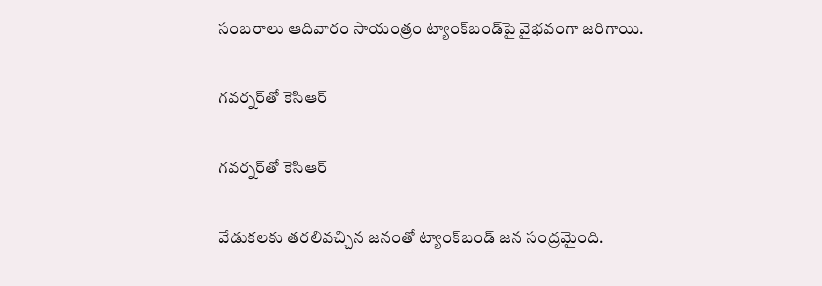సంబరాలు ఆదివారం సాయంత్రం ట్యాంక్‌బండ్‌పై వైభవంగా జరిగాయి.

గవర్నర్‌తో కెసిఆర్

గవర్నర్‌తో కెసిఆర్

వేడుకలకు తరలివచ్చిన జనంతో ట్యాంక్‌బండ్ జన సంద్రమైంది.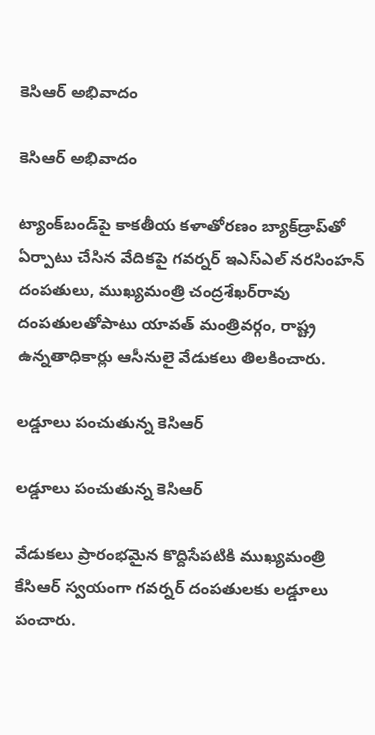కెసిఆర్ అభివాదం

కెసిఆర్ అభివాదం

ట్యాంక్‌బండ్‌పై కాకతీయ కళాతోరణం బ్యాక్‌డ్రాప్‌తో ఏర్పాటు చేసిన వేదికపై గవర్నర్ ఇఎస్‌ఎల్ నరసింహన్ దంపతులు, ముఖ్యమంత్రి చంద్రశేఖర్‌రావు దంపతులతోపాటు యావత్ మంత్రివర్గం, రాష్ట్ర ఉన్నతాధికార్లు ఆసీనులై వేడుకలు తిలకించారు.

లడ్డూలు పంచుతున్న కెసిఆర్

లడ్డూలు పంచుతున్న కెసిఆర్

వేడుకలు ప్రారంభమైన కొద్దిసేపటికి ముఖ్యమంత్రి కేసిఆర్ స్వయంగా గవర్నర్ దంపతులకు లడ్డూలు పంచారు.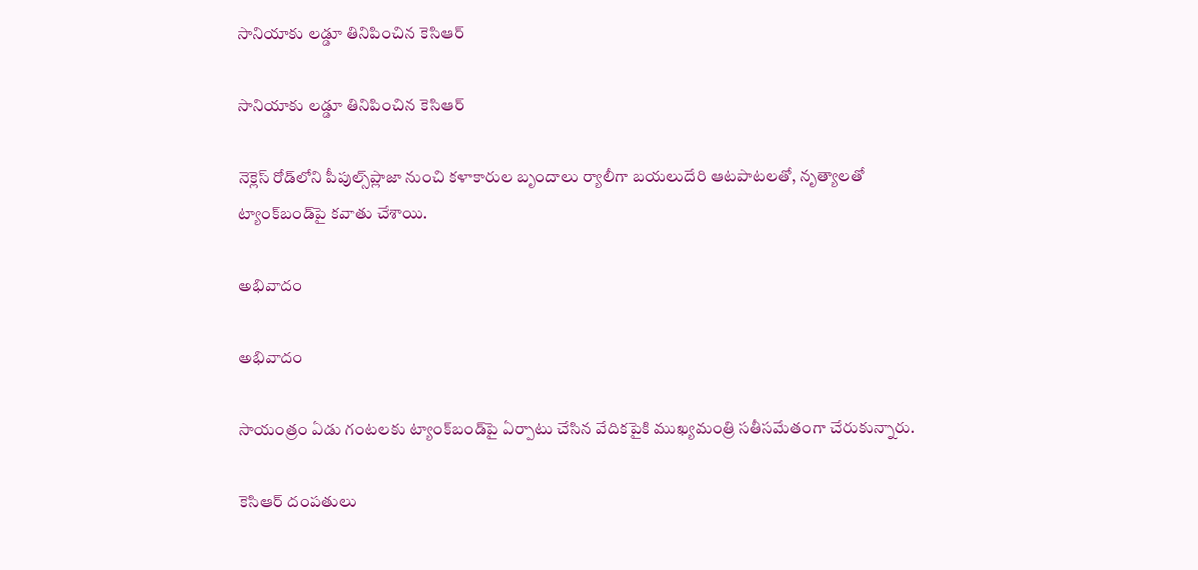సానియాకు లడ్డూ తినిపించిన కెసిఆర్

సానియాకు లడ్డూ తినిపించిన కెసిఆర్

నెక్లెస్ రోడ్‌లోని పీపుల్స్‌ప్లాజా నుంచి కళాకారుల బృందాలు ర్యాలీగా బయలుదేరి ఆటపాటలతో, నృత్యాలతో ట్యాంక్‌బండ్‌పై కవాతు చేశాయి.

అభివాదం

అభివాదం

సాయంత్రం ఏడు గంటలకు ట్యాంక్‌బండ్‌పై ఏర్పాటు చేసిన వేదికపైకి ముఖ్యమంత్రి సతీసమేతంగా చేరుకున్నారు.

కెసిఆర్ దంపతులు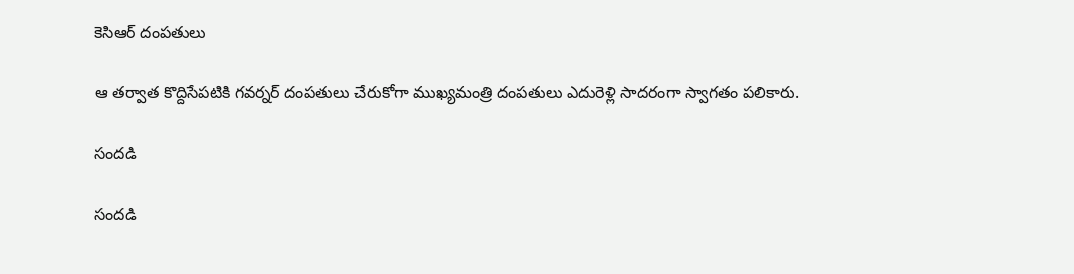కెసిఆర్ దంపతులు

ఆ తర్వాత కొద్దిసేపటికి గవర్నర్ దంపతులు చేరుకోగా ముఖ్యమంత్రి దంపతులు ఎదురెళ్లి సాదరంగా స్వాగతం పలికారు.

సందడి

సందడి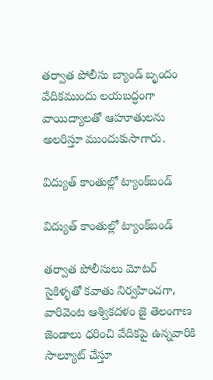తర్వాత పోలీసు బ్యాండ్ బృందం వేదికముందు లయబద్ధంగా వాయిద్యాలతో ఆహూతులను అలరిస్తూ ముందుకుసాగారు.

విద్యుత్ కాంతుల్లో ట్యాంక్‌బండ్

విద్యుత్ కాంతుల్లో ట్యాంక్‌బండ్

తర్వాత పోలీసులు మోటర్ సైకిళ్ళతో కవాతు నిర్వహించగా, వారివెంట ఆశ్వికదళం జై తెలంగాణ జెండాలు ధరించి వేదికపై ఉన్నవారికి సాల్యూట్ చేస్తూ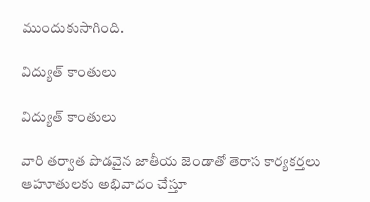ముందుకుసాగింది.

విద్యుత్ కాంతులు

విద్యుత్ కాంతులు

వారి తర్వాత పొడవైన జాతీయ జెండాతో తెరాస కార్యకర్తలు ఆహూతులకు అభివాదం చేస్తూ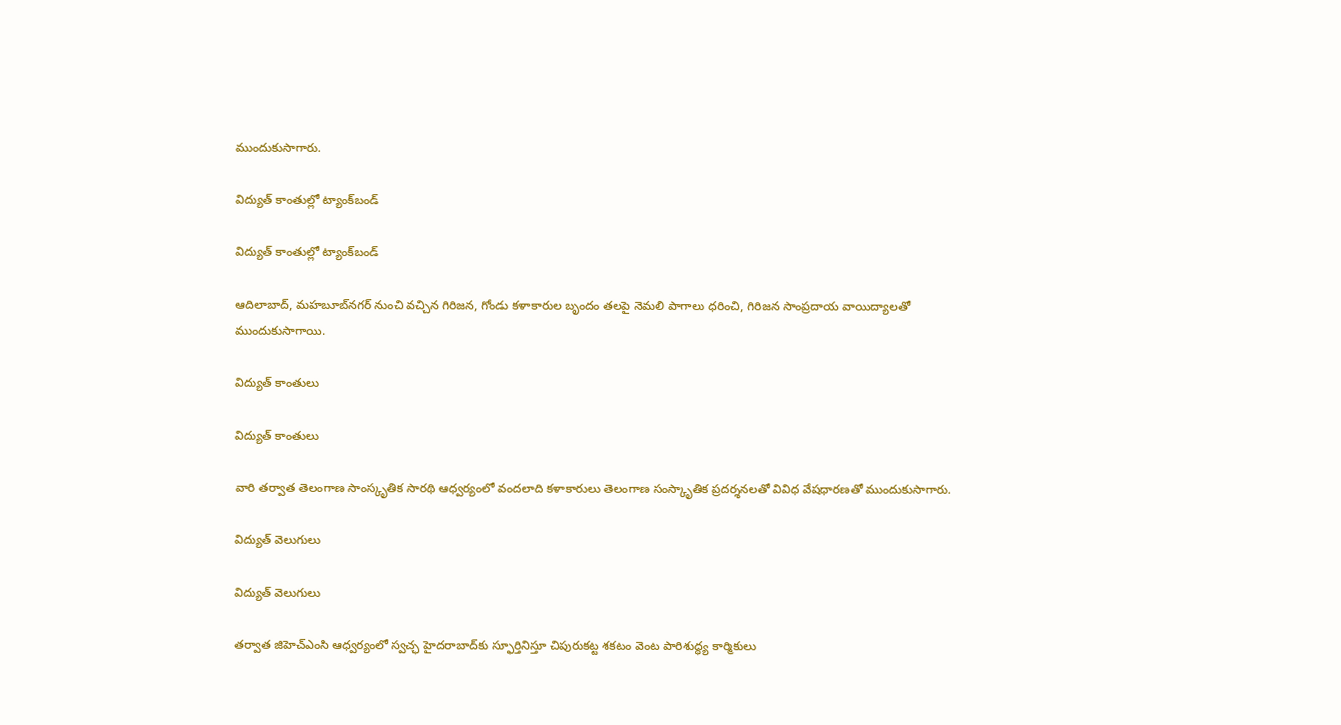ముందుకుసాగారు.

విద్యుత్ కాంతుల్లో ట్యాంక్‌బండ్

విద్యుత్ కాంతుల్లో ట్యాంక్‌బండ్

ఆదిలాబాద్, మహబూబ్‌నగర్ నుంచి వచ్చిన గిరిజన, గోండు కళాకారుల బృందం తలపై నెమలి పాగాలు ధరించి, గిరిజన సాంప్రదాయ వాయిద్యాలతో ముందుకుసాగాయి.

విద్యుత్ కాంతులు

విద్యుత్ కాంతులు

వారి తర్వాత తెలంగాణ సాంస్కృతిక సారథి ఆధ్వర్యంలో వందలాది కళాకారులు తెలంగాణ సంస్కాృతిక ప్రదర్శనలతో వివిధ వేషధారణతో ముందుకుసాగారు.

విద్యుత్ వెలుగులు

విద్యుత్ వెలుగులు

తర్వాత జిహెచ్‌ఎంసి ఆధ్వర్యంలో స్వచ్ఛ హైదరాబాద్‌కు స్ఫూర్తినిస్తూ చిపురుకట్ట శకటం వెంట పారిశుద్ధ్య కార్మికులు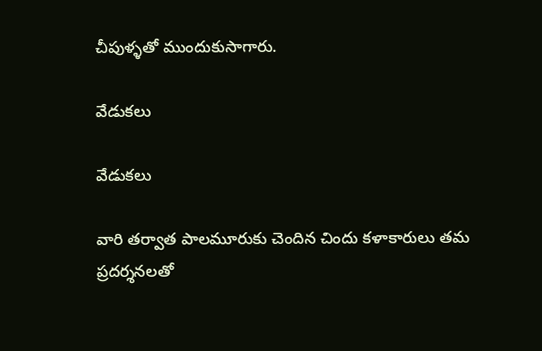చీపుళ్ళతో ముందుకుసాగారు.

వేడుకలు

వేడుకలు

వారి తర్వాత పాలమూరుకు చెందిన చిందు కళాకారులు తమ ప్రదర్శనలతో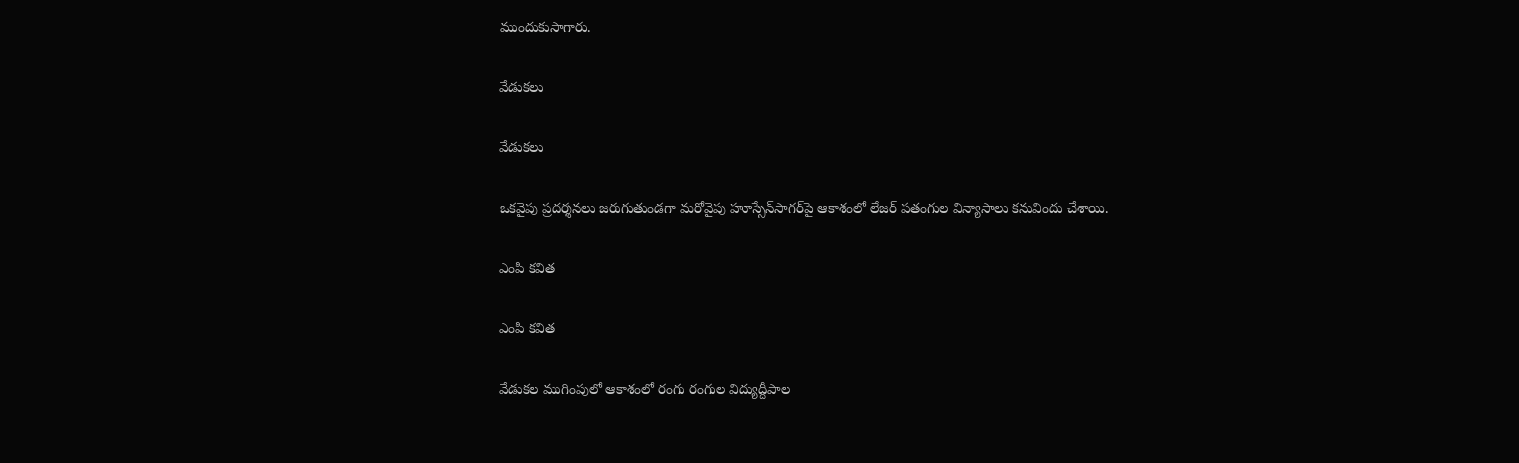ముందుకుసాగారు.

వేడుకలు

వేడుకలు

ఒకవైపు ప్రదర్శనలు జరుగుతుండగా మరోవైపు హూస్సేన్‌సాగర్‌పై ఆకాశంలో లేజర్ పతంగుల విన్యాసాలు కనువిందు చేశాయి.

ఎంపి కవిత

ఎంపి కవిత

వేడుకల ముగింపులో ఆకాశంలో రంగు రంగుల విద్యుద్దీపాల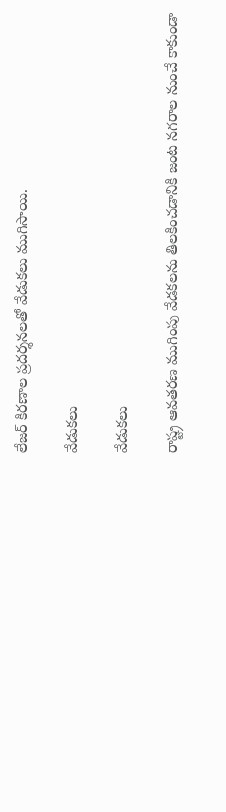లేజర్ కిరణాల ప్రదర్శనలతో వేడుకలు ముగిసాయి.

వేడుకలు

వేడుకలు

రాష్ట్ర ఆవతరణ ముగింపు వేడకలను తిలకించడానికి జంట నగరాల నుంచే కాకుండా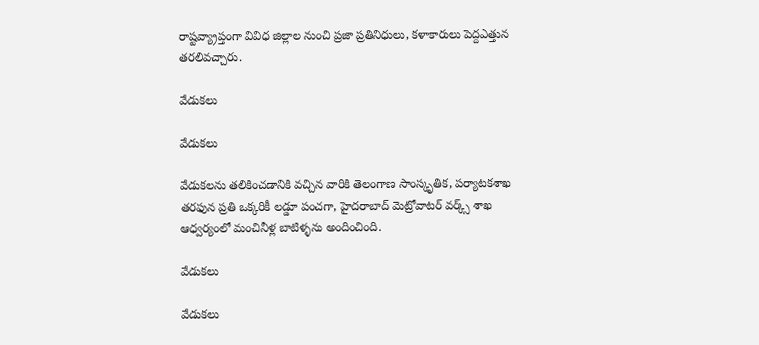రాష్టవ్య్రాప్తంగా వివిధ జిల్లాల నుంచి ప్రజా ప్రతినిధులు, కళాకారులు పెద్దఎత్తున
తరలివచ్చారు.

వేడుకలు

వేడుకలు

వేడుకలను తలికించడానికి వచ్చిన వారికి తెలంగాణ సాంస్కృతిక, పర్యాటకశాఖ తరఫున ప్రతి ఒక్కరికీ లడ్డూ పంచగా, హైదరాబాద్ మెట్రోవాటర్ వర్క్స్ శాఖ ఆధ్వర్యంలో మంచినీళ్ల బాటిళ్ళను అందించింది.

వేడుకలు

వేడుకలు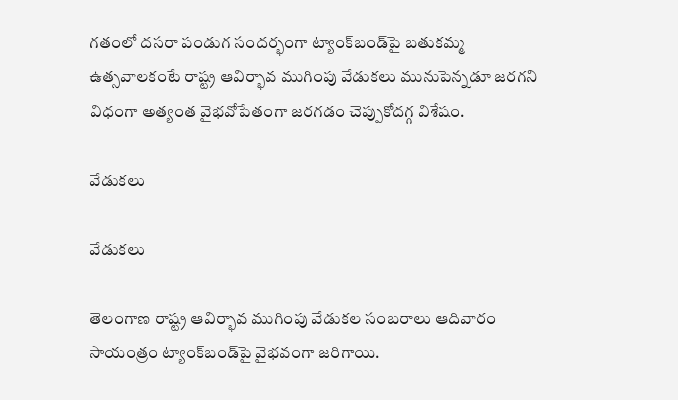గతంలో దసరా పండుగ సందర్భంగా ట్యాంక్‌బండ్‌పై బతుకమ్మ ఉత్సవాలకంటే రాష్ట్ర ఆవిర్భావ ముగింపు వేడుకలు మునుపెన్నడూ జరగని విధంగా అత్యంత వైభవోపేతంగా జరగడం చెప్పుకోదగ్గ విశేషం.

వేడుకలు

వేడుకలు

తెలంగాణ రాష్ట్ర ఆవిర్భావ ముగింపు వేడుకల సంబరాలు ఆదివారం సాయంత్రం ట్యాంక్‌బండ్‌పై వైభవంగా జరిగాయి.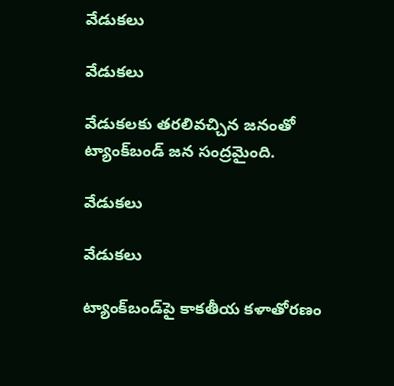వేడుకలు

వేడుకలు

వేడుకలకు తరలివచ్చిన జనంతో ట్యాంక్‌బండ్ జన సంద్రమైంది.

వేడుకలు

వేడుకలు

ట్యాంక్‌బండ్‌పై కాకతీయ కళాతోరణం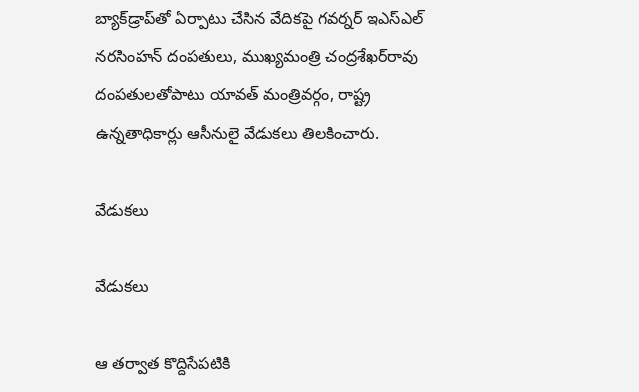బ్యాక్‌డ్రాప్‌తో ఏర్పాటు చేసిన వేదికపై గవర్నర్ ఇఎస్‌ఎల్ నరసింహన్ దంపతులు, ముఖ్యమంత్రి చంద్రశేఖర్‌రావు దంపతులతోపాటు యావత్ మంత్రివర్గం, రాష్ట్ర ఉన్నతాధికార్లు ఆసీనులై వేడుకలు తిలకించారు.

వేడుకలు

వేడుకలు

ఆ తర్వాత కొద్దిసేపటికి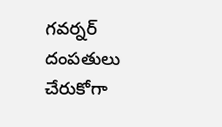గవర్నర్ దంపతులు చేరుకోగా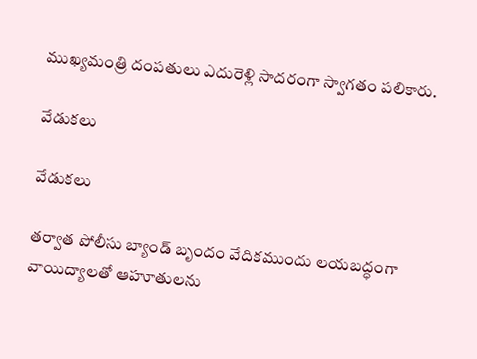ముఖ్యమంత్రి దంపతులు ఎదురెళ్లి సాదరంగా స్వాగతం పలికారు.

వేడుకలు

వేడుకలు

తర్వాత పోలీసు బ్యాండ్ బృందం వేదికముందు లయబద్ధంగా వాయిద్యాలతో ఆహూతులను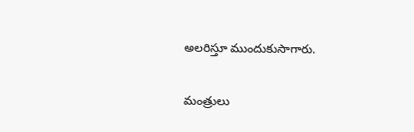అలరిస్తూ ముందుకుసాగారు.

మంత్రులు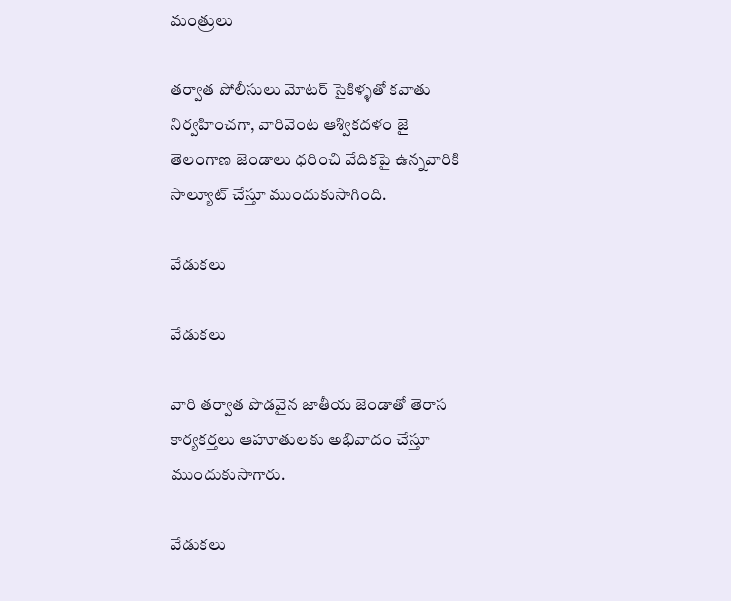మంత్రులు

తర్వాత పోలీసులు మోటర్ సైకిళ్ళతో కవాతు నిర్వహించగా, వారివెంట ఆశ్వికదళం జై తెలంగాణ జెండాలు ధరించి వేదికపై ఉన్నవారికి సాల్యూట్ చేస్తూ ముందుకుసాగింది.

వేడుకలు

వేడుకలు

వారి తర్వాత పొడవైన జాతీయ జెండాతో తెరాస కార్యకర్తలు ఆహూతులకు అభివాదం చేస్తూ ముందుకుసాగారు.

వేడుకలు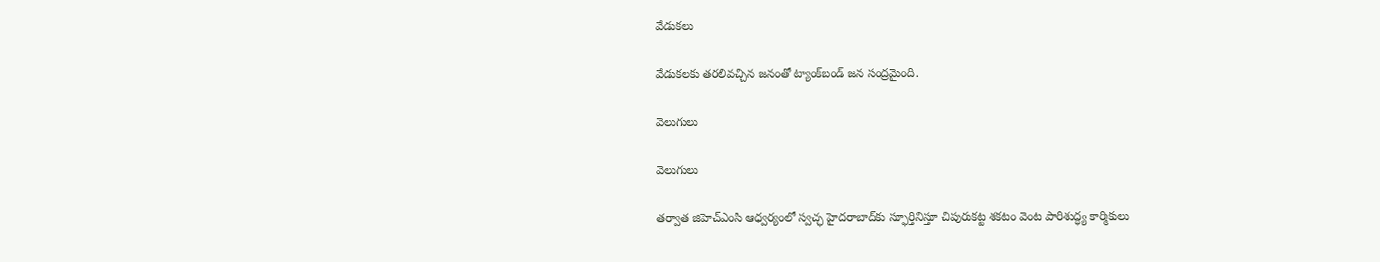వేడుకలు

వేడుకలకు తరలివచ్చిన జనంతో ట్యాంక్‌బండ్ జన సంద్రమైంది.

వెలుగులు

వెలుగులు

తర్వాత జిహెచ్‌ఎంసి ఆధ్వర్యంలో స్వచ్ఛ హైదరాబాద్‌కు స్ఫూర్తినిస్తూ చిపురుకట్ట శకటం వెంట పారిశుద్ధ్య కార్మికులు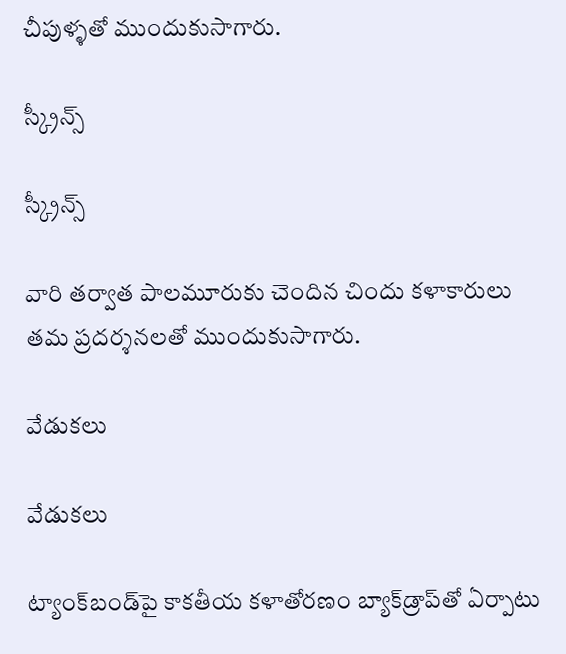చీపుళ్ళతో ముందుకుసాగారు.

స్క్రీన్స్

స్క్రీన్స్

వారి తర్వాత పాలమూరుకు చెందిన చిందు కళాకారులు తమ ప్రదర్శనలతో ముందుకుసాగారు.

వేడుకలు

వేడుకలు

ట్యాంక్‌బండ్‌పై కాకతీయ కళాతోరణం బ్యాక్‌డ్రాప్‌తో ఏర్పాటు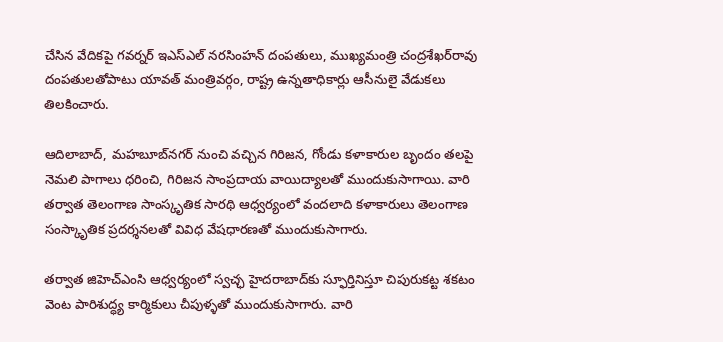చేసిన వేదికపై గవర్నర్ ఇఎస్‌ఎల్ నరసింహన్ దంపతులు, ముఖ్యమంత్రి చంద్రశేఖర్‌రావు దంపతులతోపాటు యావత్ మంత్రివర్గం, రాష్ట్ర ఉన్నతాధికార్లు ఆసీనులై వేడుకలు తిలకించారు.

ఆదిలాబాద్, మహబూబ్‌నగర్ నుంచి వచ్చిన గిరిజన, గోండు కళాకారుల బృందం తలపై నెమలి పాగాలు ధరించి, గిరిజన సాంప్రదాయ వాయిద్యాలతో ముందుకుసాగాయి. వారి తర్వాత తెలంగాణ సాంస్కృతిక సారథి ఆధ్వర్యంలో వందలాది కళాకారులు తెలంగాణ సంస్కాృతిక ప్రదర్శనలతో వివిధ వేషధారణతో ముందుకుసాగారు.

తర్వాత జిహెచ్‌ఎంసి ఆధ్వర్యంలో స్వచ్ఛ హైదరాబాద్‌కు స్ఫూర్తినిస్తూ చిపురుకట్ట శకటం వెంట పారిశుద్ధ్య కార్మికులు చీపుళ్ళతో ముందుకుసాగారు. వారి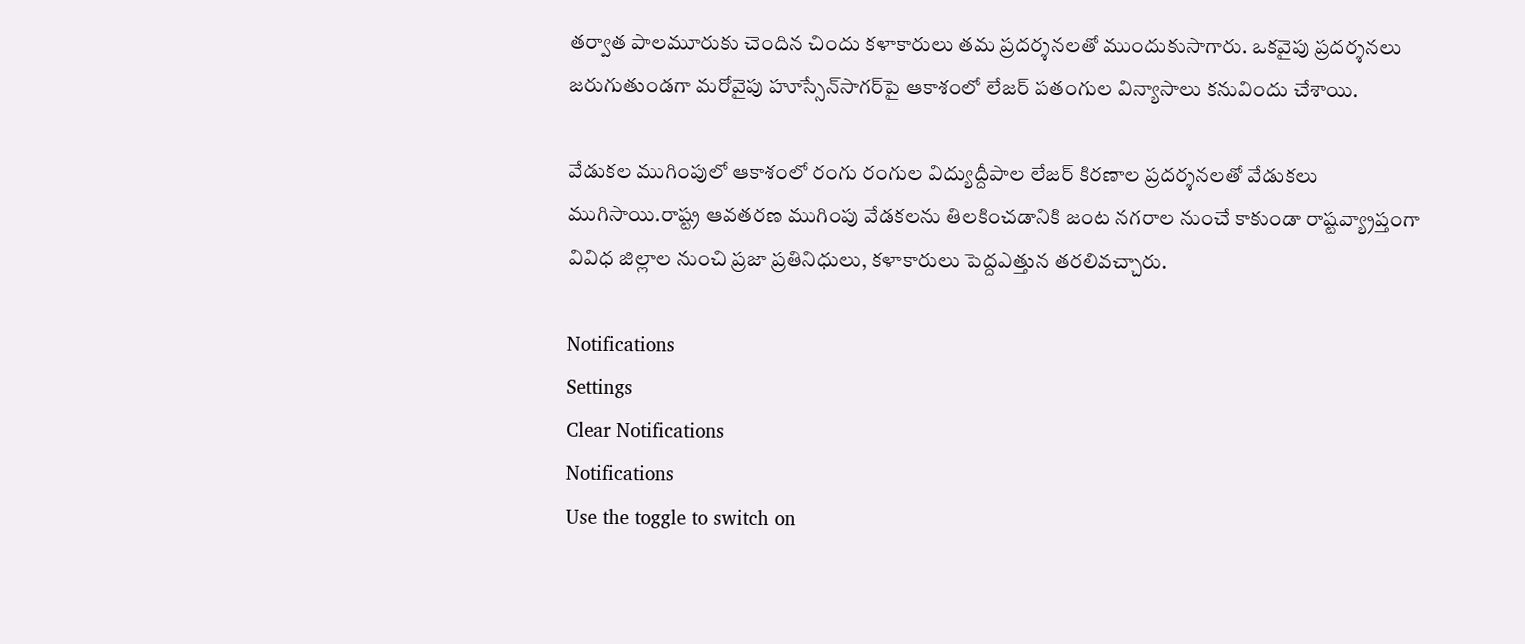తర్వాత పాలమూరుకు చెందిన చిందు కళాకారులు తమ ప్రదర్శనలతో ముందుకుసాగారు. ఒకవైపు ప్రదర్శనలు జరుగుతుండగా మరోవైపు హూస్సేన్‌సాగర్‌పై ఆకాశంలో లేజర్ పతంగుల విన్యాసాలు కనువిందు చేశాయి.

వేడుకల ముగింపులో ఆకాశంలో రంగు రంగుల విద్యుద్దీపాల లేజర్ కిరణాల ప్రదర్శనలతో వేడుకలు ముగిసాయి.రాష్ట్ర ఆవతరణ ముగింపు వేడకలను తిలకించడానికి జంట నగరాల నుంచే కాకుండా రాష్టవ్య్రాప్తంగా వివిధ జిల్లాల నుంచి ప్రజా ప్రతినిధులు, కళాకారులు పెద్దఎత్తున తరలివచ్చారు.

Notifications
Settings
Clear Notifications
Notifications
Use the toggle to switch on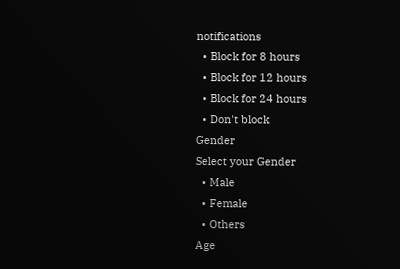notifications
  • Block for 8 hours
  • Block for 12 hours
  • Block for 24 hours
  • Don't block
Gender
Select your Gender
  • Male
  • Female
  • Others
Age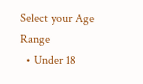Select your Age Range
  • Under 18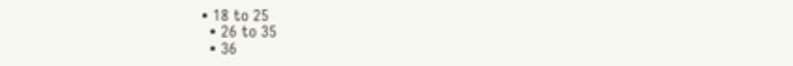• 18 to 25
  • 26 to 35
  • 36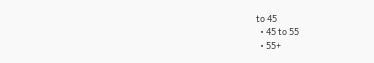to 45
  • 45 to 55
  • 55+